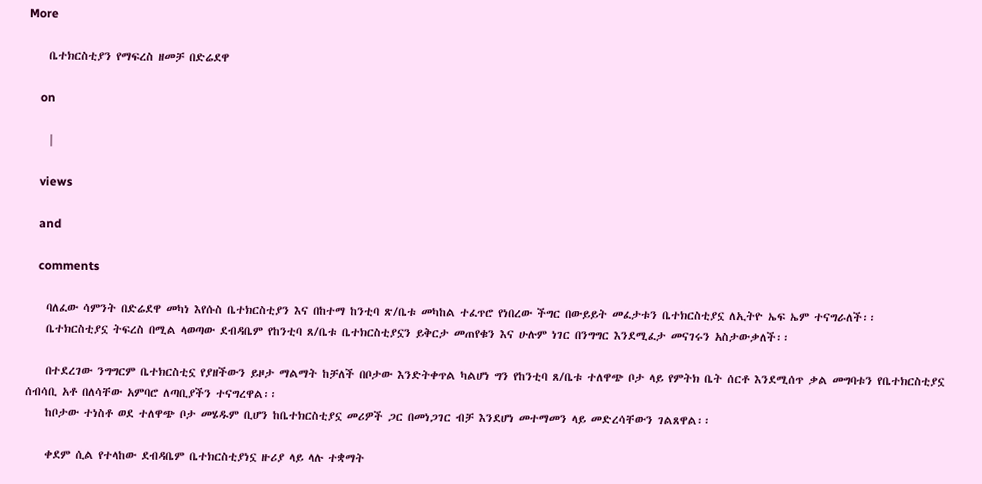More

    ቤተክርስቲያን የማፍረስ ዘመቻ በድሬደዋ

    on

    |

    views

    and

    comments

    ባለፈው ሳምንት በድሬደዋ መካነ እየሱስ ቤተክርስቲያን እና በከተማ ከንቲባ ጽ/ቤቱ መካከል ተፈጥሮ የነበረው ችግር በውይይት መፈታቱን ቤተክርስቲያኗ ለኢትዮ ኤፍ ኤም ተናግራለች፡፡
    ቤተክርስቲያኗ ትፍረስ በሚል ላወጣው ደብዳቤም የከንቲባ ጸ/ቤቱ ቤተክርስቲያኗን ይቅርታ መጠየቁን እና ሁሉም ነገር በንግግር እንደሚፈታ መናገሩን አስታውቃለች፡፡

    በተደረገው ንግግርም ቤተክርስቲኗ የያዘችውን ይዞታ ማልማት ከቻለች በቦታው እንድትቀጥል ካልሆነ ግን የከንቲባ ጸ/ቤቱ ተለዋጭ ቦታ ላይ የምትክ ቤት ሰርቶ እንደሚሰጥ ቃል መግባቱን የቤተክርስቲያኗ ሰብሳቢ አቶ በለሳቸው አምባሮ ለጣቢያችን ተናግረዋል፡፡
    ከቦታው ተነስቶ ወደ ተለዋጭ ቦታ መሄዱም ቢሆን ከቤተክርስቲያኗ መሪዎች ጋር በመነጋገር ብቻ እንደሆነ መተማመን ላይ መድረሳቸውን ገልጸዋል፡፡

    ቀደም ሲል የተላከው ደብዳቤም ቤተክርስቲያነኗ ዙሪያ ላይ ላሉ ተቋማት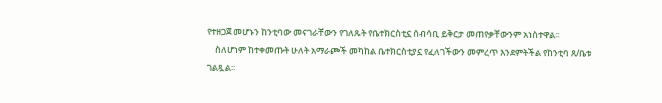የተዘጋጀ መሆኑን ከንቲባው መናገራቸውን የገለጹት የቤተክርስቲኗ ሰብሳቢ ይቅርታ መጠየቃቸውንም አነስተዋል፡፡
    ስለሆነም ከተቀመጡት ሁለት አማራጮች መካከል ቤተክርስቲያኗ የፈለገችውን መምረጥ እንደምትችል የከንቲባ ጸ/ቤቱ ገልጿል፡፡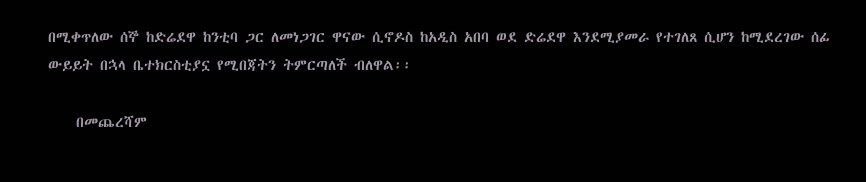በሚቀጥለው ሰኞ ከድሬደዋ ከንቲባ ጋር ለመነጋገር ዋናው ሲኖዶስ ከአዲስ አበባ ወደ ድሬደዋ እንደሚያመራ የተገለጸ ሲሆን ከሚደረገው ሰፊ ውይይት በኋላ ቤተክርስቲያኗ የሚበጃትን ትምርጣለች ብለዋል፡፡

    በመጨረሻም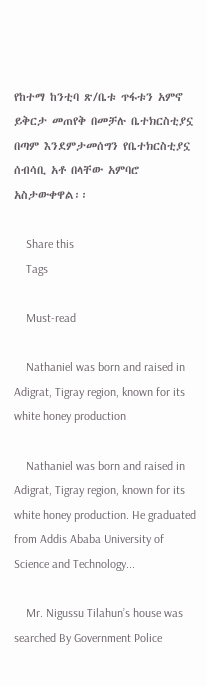የከተማ ከንቲባ ጽ/ቤቱ ጥፋቱን አምኖ ይቅርታ መጠየቅ በመቻሉ ቤተክርስቲያኗ በጣም እንደምታመሰግን የቤተክርስቲያኗ ሰብሳቢ አቶ በላቸው አምባሮ አስታውቀዋል፡፡

    Share this
    Tags

    Must-read

    Nathaniel was born and raised in Adigrat, Tigray region, known for its white honey production

    Nathaniel was born and raised in Adigrat, Tigray region, known for its white honey production. He graduated from Addis Ababa University of Science and Technology...

    Mr. Nigussu Tilahun’s house was searched By Government Police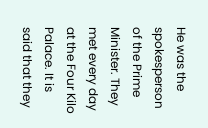He was the spokesperson of the Prime Minister. They met every day at the Four Kilo Palace. It is said that they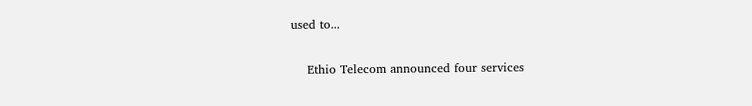used to...

    Ethio Telecom announced four services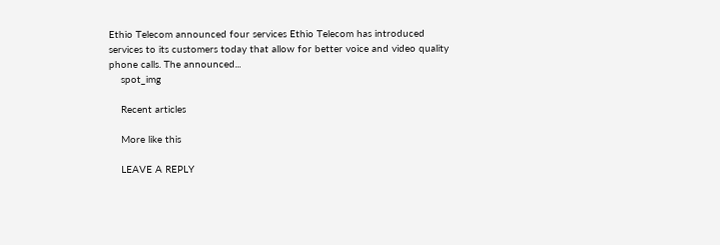Ethio Telecom announced four services Ethio Telecom has introduced services to its customers today that allow for better voice and video quality phone calls. The announced...
    spot_img

    Recent articles

    More like this

    LEAVE A REPLY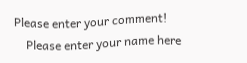Please enter your comment!
    Please enter your name here